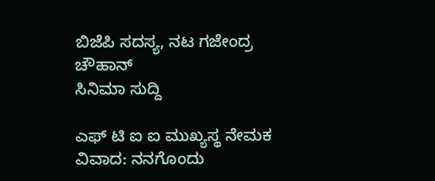ಬಿಜೆಪಿ ಸದಸ್ಯ, ನಟ ಗಜೇಂದ್ರ ಚೌಹಾನ್
ಸಿನಿಮಾ ಸುದ್ದಿ

ಎಫ್ ಟಿ ಐ ಐ ಮುಖ್ಯಸ್ಥ ನೇಮಕ ವಿವಾದ: ನನಗೊಂದು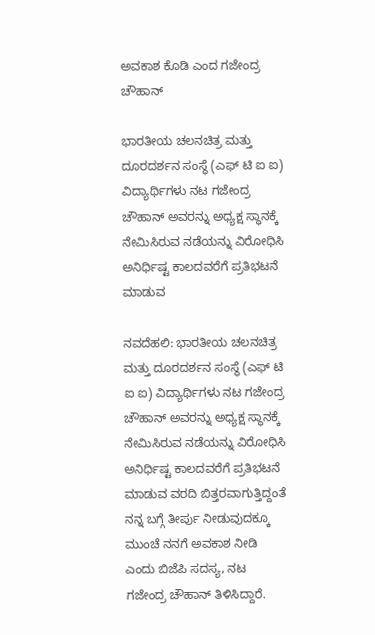ಅವಕಾಶ ಕೊಡಿ ಎಂದ ಗಜೇಂದ್ರ ಚೌಹಾನ್

ಭಾರತೀಯ ಚಲನಚಿತ್ರ ಮತ್ತು ದೂರದರ್ಶನ ಸಂಸ್ಥೆ (ಎಫ್ ಟಿ ಐ ಐ) ವಿದ್ಯಾರ್ಥಿಗಳು ನಟ ಗಜೇಂದ್ರ ಚೌಹಾನ್ ಅವರನ್ನು ಅಧ್ಯಕ್ಷ ಸ್ಥಾನಕ್ಕೆ ನೇಮಿಸಿರುವ ನಡೆಯನ್ನು ವಿರೋಧಿಸಿ ಅನಿರ್ಧಿಷ್ಟ ಕಾಲದವರೆಗೆ ಪ್ರತಿಭಟನೆ ಮಾಡುವ

ನವದೆಹಲಿ: ಭಾರತೀಯ ಚಲನಚಿತ್ರ ಮತ್ತು ದೂರದರ್ಶನ ಸಂಸ್ಥೆ (ಎಫ್ ಟಿ ಐ ಐ) ವಿದ್ಯಾರ್ಥಿಗಳು ನಟ ಗಜೇಂದ್ರ ಚೌಹಾನ್ ಅವರನ್ನು ಅಧ್ಯಕ್ಷ ಸ್ಥಾನಕ್ಕೆ ನೇಮಿಸಿರುವ ನಡೆಯನ್ನು ವಿರೋಧಿಸಿ ಅನಿರ್ಧಿಷ್ಟ ಕಾಲದವರೆಗೆ ಪ್ರತಿಭಟನೆ ಮಾಡುವ ವರದಿ ಬಿತ್ತರವಾಗುತ್ತಿದ್ದಂತೆ ನನ್ನ ಬಗ್ಗೆ ತೀರ್ಪು ನೀಡುವುದಕ್ಕೂ ಮುಂಚೆ ನನಗೆ ಅವಕಾಶ ನೀಡಿ ಎಂದು ಬಿಜೆಪಿ ಸದಸ್ಯ, ನಟ ಗಜೇಂದ್ರ ಚೌಹಾನ್ ತಿಳಿಸಿದ್ದಾರೆ.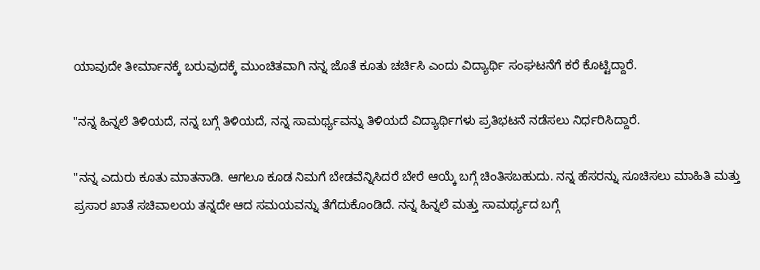ಯಾವುದೇ ತೀರ್ಮಾನಕ್ಕೆ ಬರುವುದಕ್ಕೆ ಮುಂಚಿತವಾಗಿ ನನ್ನ ಜೊತೆ ಕೂತು ಚರ್ಚಿಸಿ ಎಂದು ವಿದ್ಯಾರ್ಥಿ ಸಂಘಟನೆಗೆ ಕರೆ ಕೊಟ್ಟಿದ್ದಾರೆ.

"ನನ್ನ ಹಿನ್ನಲೆ ತಿಳಿಯದೆ, ನನ್ನ ಬಗ್ಗೆ ತಿಳಿಯದೆ, ನನ್ನ ಸಾಮರ್ಥ್ಯವನ್ನು ತಿಳಿಯದೆ ವಿದ್ಯಾರ್ಥಿಗಳು ಪ್ರತಿಭಟನೆ ನಡೆಸಲು ನಿರ್ಧರಿಸಿದ್ದಾರೆ.

"ನನ್ನ ಎದುರು ಕೂತು ಮಾತನಾಡಿ. ಆಗಲೂ ಕೂಡ ನಿಮಗೆ ಬೇಡವೆನ್ನಿಸಿದರೆ ಬೇರೆ ಆಯ್ಕೆ ಬಗ್ಗೆ ಚಿಂತಿಸಬಹುದು. ನನ್ನ ಹೆಸರನ್ನು ಸೂಚಿಸಲು ಮಾಹಿತಿ ಮತ್ತು ಪ್ರಸಾರ ಖಾತೆ ಸಚಿವಾಲಯ ತನ್ನದೇ ಆದ ಸಮಯವನ್ನು ತೆಗೆದುಕೊಂಡಿದೆ. ನನ್ನ ಹಿನ್ನಲೆ ಮತ್ತು ಸಾಮರ್ಥ್ಯದ ಬಗ್ಗೆ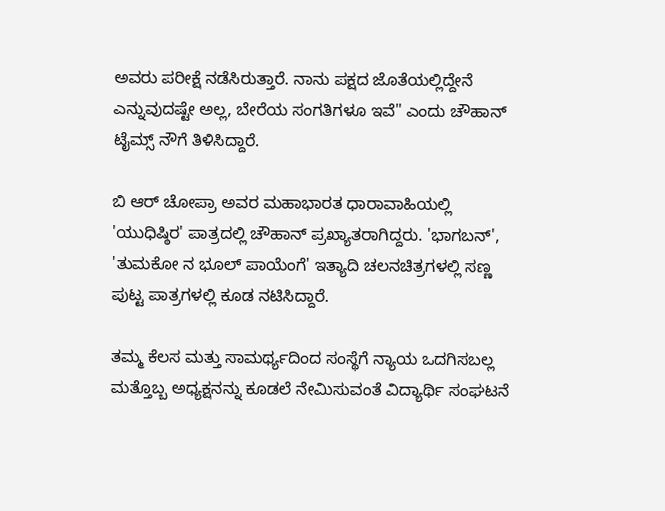ಅವರು ಪರೀಕ್ಷೆ ನಡೆಸಿರುತ್ತಾರೆ. ನಾನು ಪಕ್ಷದ ಜೊತೆಯಲ್ಲಿದ್ದೇನೆ ಎನ್ನುವುದಷ್ಟೇ ಅಲ್ಲ, ಬೇರೆಯ ಸಂಗತಿಗಳೂ ಇವೆ" ಎಂದು ಚೌಹಾನ್ ಟೈಮ್ಸ್ ನೌಗೆ ತಿಳಿಸಿದ್ದಾರೆ.

ಬಿ ಆರ್ ಚೋಪ್ರಾ ಅವರ ಮಹಾಭಾರತ ಧಾರಾವಾಹಿಯಲ್ಲಿ 'ಯುಧಿಷ್ಠಿರ' ಪಾತ್ರದಲ್ಲಿ ಚೌಹಾನ್ ಪ್ರಖ್ಯಾತರಾಗಿದ್ದರು. 'ಭಾಗಬನ್', 'ತುಮಕೋ ನ ಭೂಲ್ ಪಾಯೆಂಗೆ' ಇತ್ಯಾದಿ ಚಲನಚಿತ್ರಗಳಲ್ಲಿ ಸಣ್ಣ ಪುಟ್ಟ ಪಾತ್ರಗಳಲ್ಲಿ ಕೂಡ ನಟಿಸಿದ್ದಾರೆ.

ತಮ್ಮ ಕೆಲಸ ಮತ್ತು ಸಾಮರ್ಥ್ಯದಿಂದ ಸಂಸ್ಥೆಗೆ ನ್ಯಾಯ ಒದಗಿಸಬಲ್ಲ ಮತ್ತೊಬ್ಬ ಅಧ್ಯಕ್ಷನನ್ನು ಕೂಡಲೆ ನೇಮಿಸುವಂತೆ ವಿದ್ಯಾರ್ಥಿ ಸಂಘಟನೆ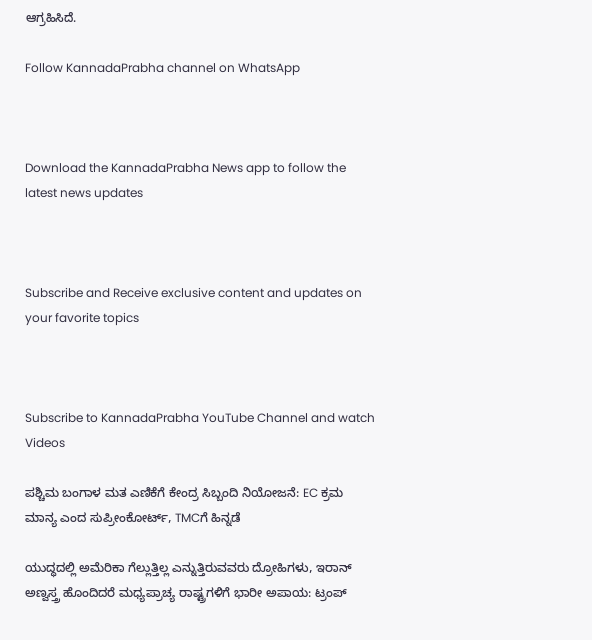ಆಗ್ರಹಿಸಿದೆ.

Follow KannadaPrabha channel on WhatsApp



Download the KannadaPrabha News app to follow the latest news updates



Subscribe and Receive exclusive content and updates on your favorite topics



Subscribe to KannadaPrabha YouTube Channel and watch Videos

ಪಶ್ಚಿಮ ಬಂಗಾಳ ಮತ ಎಣಿಕೆಗೆ ಕೇಂದ್ರ ಸಿಬ್ಬಂದಿ ನಿಯೋಜನೆ: EC ಕ್ರಮ ಮಾನ್ಯ ಎಂದ ಸುಪ್ರೀಂಕೋರ್ಟ್, TMCಗೆ ಹಿನ್ನಡೆ

ಯುದ್ಧದಲ್ಲಿ ಅಮೆರಿಕಾ ಗೆಲ್ಲುತ್ತಿಲ್ಲ ಎನ್ನುತ್ತಿರುವವರು ದ್ರೋಹಿಗಳು, ಇರಾನ್ ಅಣ್ವಸ್ತ್ರ ಹೊಂದಿದರೆ ಮಧ್ಯಪ್ರಾಚ್ಯ ರಾಷ್ಟ್ರಗಳಿಗೆ ಭಾರೀ ಅಪಾಯ: ಟ್ರಂಪ್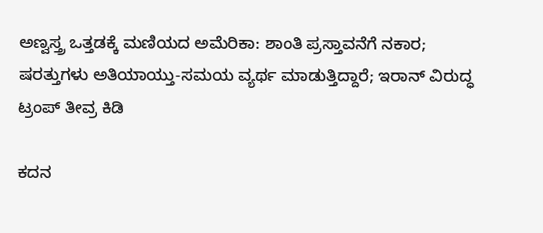ಅಣ್ವಸ್ತ್ರ ಒತ್ತಡಕ್ಕೆ ಮಣಿಯದ ಅಮೆರಿಕಾ: ಶಾಂತಿ ಪ್ರಸ್ತಾವನೆಗೆ ನಕಾರ; ಷರತ್ತುಗಳು ಅತಿಯಾಯ್ತು-ಸಮಯ ವ್ಯರ್ಥ ಮಾಡುತ್ತಿದ್ದಾರೆ; ಇರಾನ್ ವಿರುದ್ಧ ಟ್ರಂಪ್ ತೀವ್ರ ಕಿಡಿ

ಕದನ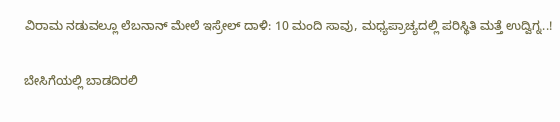ವಿರಾಮ ನಡುವಲ್ಲೂ ಲೆಬನಾನ್ ಮೇಲೆ ಇಸ್ರೇಲ್ ದಾಳಿ: 10 ಮಂದಿ ಸಾವು, ಮಧ್ಯಪ್ರಾಚ್ಯದಲ್ಲಿ ಪರಿಸ್ಥಿತಿ ಮತ್ತೆ ಉದ್ವಿಗ್ನ..!

ಬೇಸಿಗೆಯಲ್ಲಿ ಬಾಡದಿರಲಿ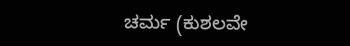ಚರ್ಮ (ಕುಶಲವೇ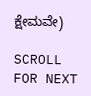ಕ್ಷೇಮವೇ)

SCROLL FOR NEXT